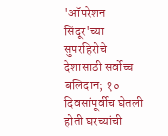'ऑपरेशन सिंदूर'च्या सुपरहिरोचे देशासाठी सर्वोच्च बलिदान; १० दिवसांपूर्वीच घेतली होती घरच्यांची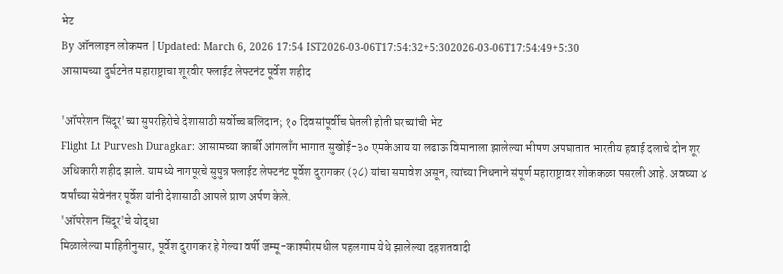भेट
By ऑनलाइन लोकमत | Updated: March 6, 2026 17:54 IST2026-03-06T17:54:32+5:302026-03-06T17:54:49+5:30
आसामच्या दुर्घटनेत महाराष्ट्राचा शूरवीर फ्लाईट लेफ्टनंट पूर्वेश शहीद

'ऑपरेशन सिंदूर'च्या सुपरहिरोचे देशासाठी सर्वोच्च बलिदान; १० दिवसांपूर्वीच घेतली होती घरच्यांची भेट
Flight Lt Purvesh Duragkar: आसामच्या कार्बी आंगलाँग भागात सुखोई-३० एमकेआय या लढाऊ विमानाला झालेल्या भीषण अपघातात भारतीय हवाई दलाचे दोन शूर अधिकारी शहीद झाले. यामध्ये नागपूरचे सुपुत्र फ्लाईट लेफ्टनंट पूर्वेश दुरागकर (२८) यांचा समावेश असून, त्यांच्या निधनाने संपूर्ण महाराष्ट्रावर शोककळा पसरली आहे. अवघ्या ४ वर्षांच्या सेवेनंतर पूर्वेश यांनी देशासाठी आपले प्राण अर्पण केले.
'ऑपरेशन सिंदूर'चे योद्धा
मिळालेल्या माहितीनुसार, पूर्वेश दुरागकर हे गेल्या वर्षी जम्मू-काश्मीरमधील पहलगाम येथे झालेल्या दहशतवादी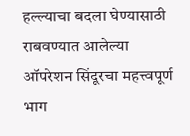हल्ल्याचा बदला घेण्यासाठी राबवण्यात आलेल्या ऑपरेशन सिंदूरचा महत्त्वपूर्ण भाग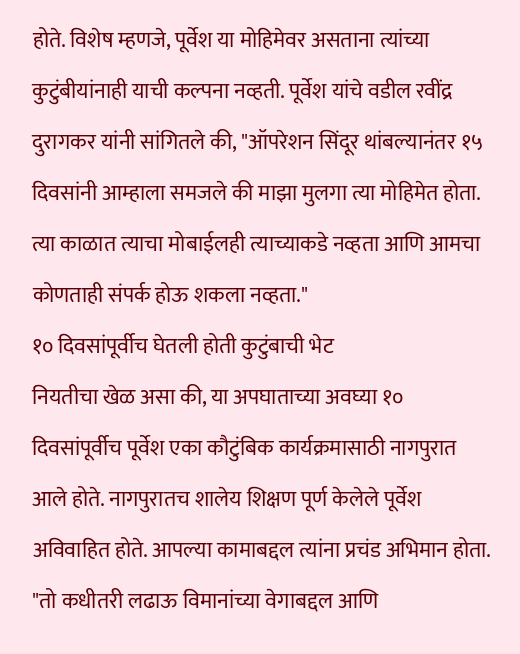होते. विशेष म्हणजे, पूर्वेश या मोहिमेवर असताना त्यांच्या कुटुंबीयांनाही याची कल्पना नव्हती. पूर्वेश यांचे वडील रवींद्र दुरागकर यांनी सांगितले की, "ऑपरेशन सिंदूर थांबल्यानंतर १५ दिवसांनी आम्हाला समजले की माझा मुलगा त्या मोहिमेत होता. त्या काळात त्याचा मोबाईलही त्याच्याकडे नव्हता आणि आमचा कोणताही संपर्क होऊ शकला नव्हता."
१० दिवसांपूर्वीच घेतली होती कुटुंबाची भेट
नियतीचा खेळ असा की, या अपघाताच्या अवघ्या १० दिवसांपूर्वीच पूर्वेश एका कौटुंबिक कार्यक्रमासाठी नागपुरात आले होते. नागपुरातच शालेय शिक्षण पूर्ण केलेले पूर्वेश अविवाहित होते. आपल्या कामाबद्दल त्यांना प्रचंड अभिमान होता. "तो कधीतरी लढाऊ विमानांच्या वेगाबद्दल आणि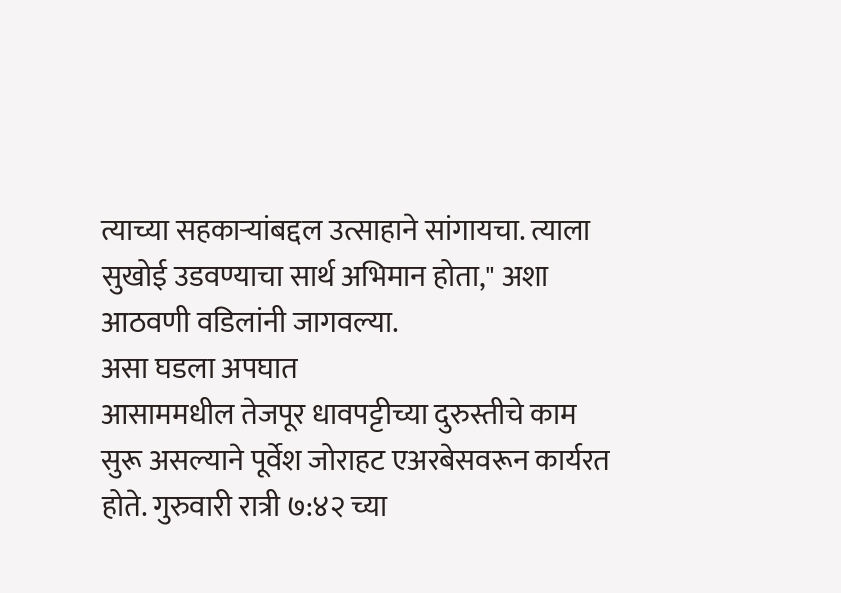त्याच्या सहकाऱ्यांबद्दल उत्साहाने सांगायचा. त्याला सुखोई उडवण्याचा सार्थ अभिमान होता," अशा आठवणी वडिलांनी जागवल्या.
असा घडला अपघात
आसाममधील तेजपूर धावपट्टीच्या दुरुस्तीचे काम सुरू असल्याने पूर्वेश जोराहट एअरबेसवरून कार्यरत होते. गुरुवारी रात्री ७:४२ च्या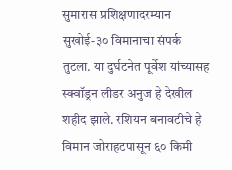सुमारास प्रशिक्षणादरम्यान सुखोई-३० विमानाचा संपर्क तुटला. या दुर्घटनेत पूर्वेश यांच्यासह स्क्वॉड्रन लीडर अनुज हे देखील शहीद झाले. रशियन बनावटीचे हे विमान जोराहटपासून ६० किमी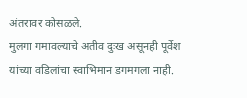अंतरावर कोसळले.
मुलगा गमावल्याचे अतीव दुःख असूनही पूर्वेश यांच्या वडिलांचा स्वाभिमान डगमगला नाही.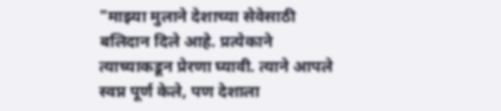"माझ्या मुलाने देशाच्या सेवेसाठी बलिदान दिले आहे. प्रत्येकाने त्याच्याकडून प्रेरणा घ्यावी. त्याने आपले स्वप्न पूर्ण केले, पण देशाला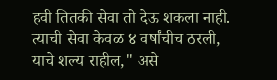हवी तितकी सेवा तो देऊ शकला नाही. त्याची सेवा केवळ ४ वर्षांचीच ठरली, याचे शल्य राहील," असे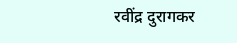रवींद्र दुरागकर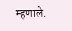म्हणाले.